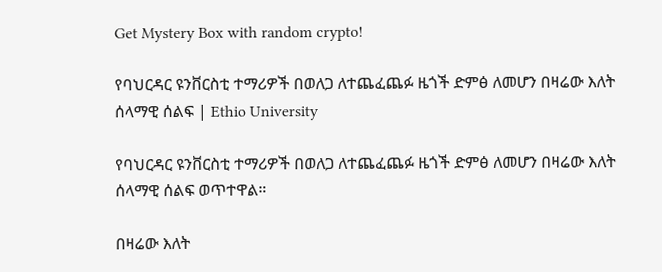Get Mystery Box with random crypto!

የባህርዳር ዩንቨርስቲ ተማሪዎች በወለጋ ለተጨፈጨፉ ዜጎች ድምፅ ለመሆን በዛሬው እለት ሰላማዊ ሰልፍ | Ethio University

የባህርዳር ዩንቨርስቲ ተማሪዎች በወለጋ ለተጨፈጨፉ ዜጎች ድምፅ ለመሆን በዛሬው እለት ሰላማዊ ሰልፍ ወጥተዋል።

በዛሬው እለት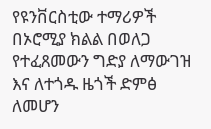የዩንቨርስቲው ተማሪዎች በኦሮሚያ ክልል በወለጋ የተፈጸመውን ግድያ ለማውገዝ እና ለተጎዱ ዜጎች ድምፅ ለመሆን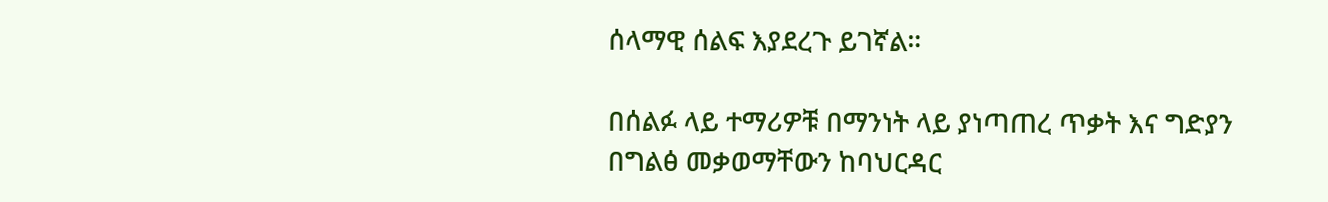ሰላማዊ ሰልፍ እያደረጉ ይገኛል።

በሰልፉ ላይ ተማሪዎቹ በማንነት ላይ ያነጣጠረ ጥቃት እና ግድያን በግልፅ መቃወማቸውን ከባህርዳር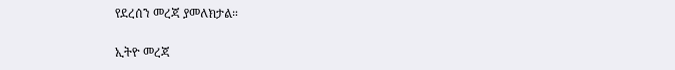የደረሰን መረጃ ያመለክታል።

ኢትዮ መረጃ